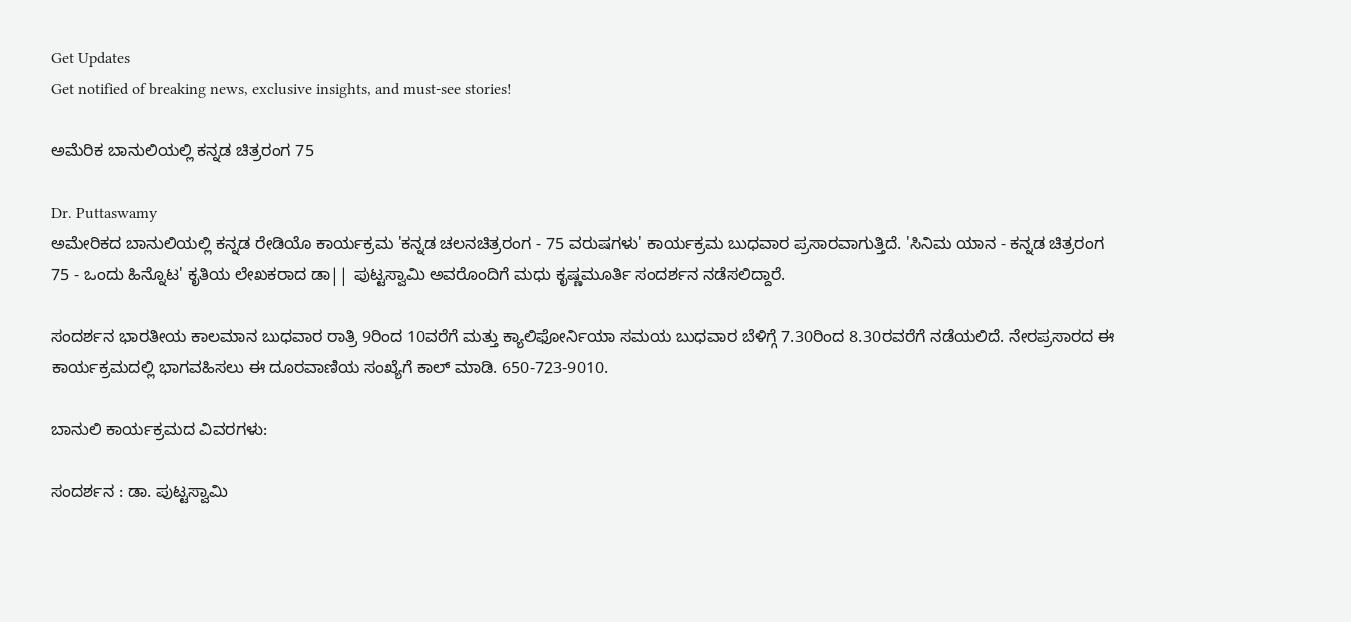Get Updates
Get notified of breaking news, exclusive insights, and must-see stories!

ಅಮೆರಿಕ ಬಾನುಲಿಯಲ್ಲಿ ಕನ್ನಡ ಚಿತ್ರರಂಗ 75

Dr. Puttaswamy
ಅಮೇರಿಕದ ಬಾನುಲಿಯಲ್ಲಿ ಕನ್ನಡ ರೇಡಿಯೊ ಕಾರ್ಯಕ್ರಮ 'ಕನ್ನಡ ಚಲನಚಿತ್ರರಂಗ - 75 ವರುಷಗಳು' ಕಾರ್ಯಕ್ರಮ ಬುಧವಾರ ಪ್ರಸಾರವಾಗುತ್ತಿದೆ. 'ಸಿನಿಮ ಯಾನ - ಕನ್ನಡ ಚಿತ್ರರಂಗ 75 - ಒಂದು ಹಿನ್ನೊಟ' ಕೃತಿಯ ಲೇಖಕರಾದ ಡಾ|| ಪುಟ್ಟಸ್ವಾಮಿ ಅವರೊಂದಿಗೆ ಮಧು ಕೃಷ್ಣಮೂರ್ತಿ ಸಂದರ್ಶನ ನಡೆಸಲಿದ್ದಾರೆ.

ಸಂದರ್ಶನ ಭಾರತೀಯ ಕಾಲಮಾನ ಬುಧವಾರ ರಾತ್ರಿ 9ರಿಂದ 10ವರೆಗೆ ಮತ್ತು ಕ್ಯಾಲಿಫೋರ್ನಿಯಾ ಸಮಯ ಬುಧವಾರ ಬೆಳಿಗ್ಗೆ 7.30ರಿಂದ 8.30ರವರೆಗೆ ನಡೆಯಲಿದೆ. ನೇರಪ್ರಸಾರದ ಈ ಕಾರ್ಯಕ್ರಮದಲ್ಲಿ ಭಾಗವಹಿಸಲು ಈ ದೂರವಾಣಿಯ ಸಂಖ್ಯೆಗೆ ಕಾಲ್ ಮಾಡಿ. 650-723-9010.

ಬಾನುಲಿ ಕಾರ್ಯಕ್ರಮದ ವಿವರಗಳು:

ಸಂದರ್ಶನ : ಡಾ. ಪುಟ್ಟಸ್ವಾಮಿ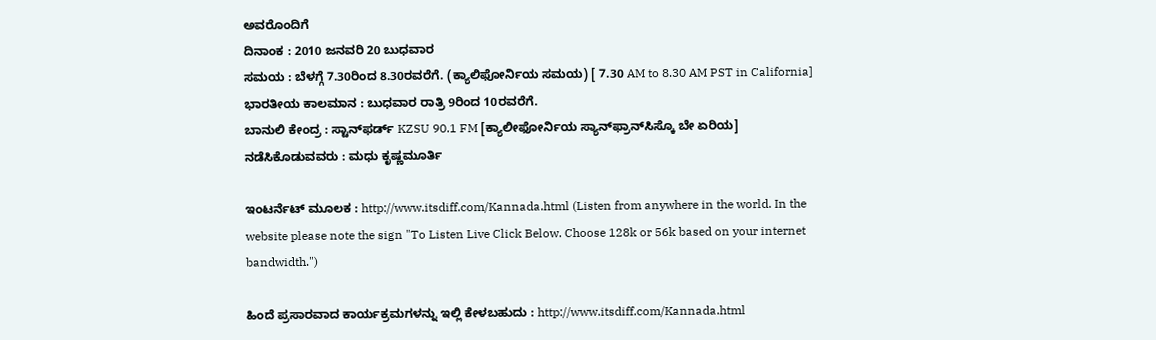ಅವರೊಂದಿಗೆ
ದಿನಾಂಕ : 2010 ಜನವರಿ 20 ಬುಧವಾರ
ಸಮಯ : ಬೆಳಗ್ಗೆ 7.30ರಿಂದ 8.30ರವರೆಗೆ. (ಕ್ಯಾಲಿಫೋರ್ನಿಯ ಸಮಯ) [ 7.30 AM to 8.30 AM PST in California]
ಭಾರತೀಯ ಕಾಲಮಾನ : ಬುಧವಾರ ರಾತ್ರಿ 9ರಿಂದ 10ರವರೆಗೆ.
ಬಾನುಲಿ ಕೇಂದ್ರ : ಸ್ಟಾನ್‌ಫರ್ಡ್ KZSU 90.1 FM [ಕ್ಯಾಲೀಫೋರ್ನಿಯ ಸ್ಯಾನ್‌ಫ್ರಾನ್‌ಸಿಸ್ಕೊ ಬೇ ಏರಿಯ]
ನಡೆಸಿಕೊಡುವವರು : ಮಧು ಕೃಷ್ಣಮೂರ್ತಿ

ಇಂಟರ್ನೆಟ್ ಮೂಲಕ : http://www.itsdiff.com/Kannada.html (Listen from anywhere in the world. In the website please note the sign "To Listen Live Click Below. Choose 128k or 56k based on your internet bandwidth.")

ಹಿಂದೆ ಪ್ರಸಾರವಾದ ಕಾರ್ಯಕ್ರಮಗಳನ್ನು ಇಲ್ಲಿ ಕೇಳಬಹುದು : http://www.itsdiff.com/Kannada.html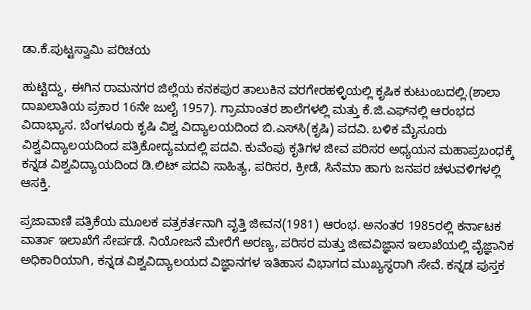ಡಾ.ಕೆ.ಪುಟ್ಟಸ್ವಾಮಿ ಪರಿಚಯ

ಹುಟ್ಟಿದ್ದು, ಈಗಿನ ರಾಮನಗರ ಜಿಲ್ಲೆಯ ಕನಕಪುರ ತಾಲುಕಿನ ವರಗೇರಹಳ್ಳಿಯಲ್ಲಿ ಕೃಷಿಕ ಕುಟುಂಬದಲ್ಲಿ.(ಶಾಲಾ ದಾಖಲಾತಿಯ ಪ್ರಕಾರ 16ನೇ ಜುಲೈ 1957). ಗ್ರಾಮಾಂತರ ಶಾಲೆಗಳಲ್ಲಿ ಮತ್ತು ಕೆ.ಜಿ.ಎಫ್‌ನಲ್ಲಿ ಆರಂಭದ ವಿದಾಭ್ಯಾಸ. ಬೆಂಗಳೂರು ಕೃಷಿ ವಿಶ್ವ ವಿದ್ಯಾಲಯದಿಂದ ಬಿ.ಎಸ್‌ಸಿ(ಕೃಷಿ) ಪದವಿ. ಬಳಿಕ ಮೈಸೂರು ವಿಶ್ವವಿದ್ಯಾಲಯದಿಂದ ಪತ್ರಿಕೋದ್ಯಮದಲ್ಲಿ ಪದವಿ. ಕುವೆಂಪು ಕೃತಿಗಳ ಜೀವ ಪರಿಸರ ಅಧ್ಯಯನ ಮಹಾಪ್ರಬಂಧಕ್ಕೆ ಕನ್ನಡ ವಿಶ್ವವಿದ್ಯಾಯದಿಂದ ಡಿ.ಲಿಟ್ ಪದವಿ ಸಾಹಿತ್ಯ, ಪರಿಸರ, ಕ್ರೀಡೆ, ಸಿನೆಮಾ ಹಾಗು ಜನಪರ ಚಳುವಳಿಗಳಲ್ಲಿ ಆಸಕ್ತಿ.

ಪ್ರಜಾವಾಣಿ ಪತ್ರಿಕೆಯ ಮೂಲಕ ಪತ್ರಕರ್ತನಾಗಿ ವೃತ್ತಿ ಜೀವನ(1981) ಆರಂಭ. ಅನಂತರ 1985ರಲ್ಲಿ ಕರ್ನಾಟಕ ವಾರ್ತಾ ಇಲಾಖೆಗೆ ಸೇರ್ಪಡೆ. ನಿಯೋಜನೆ ಮೇರೆಗೆ ಅರಣ್ಯ, ಪರಿಸರ ಮತ್ತು ಜೀವವಿಜ್ಞಾನ ಇಲಾಖೆಯಲ್ಲಿ ವೈಜ್ಞಾನಿಕ ಅಧಿಕಾರಿಯಾಗಿ, ಕನ್ನಡ ವಿಶ್ವವಿದ್ಯಾಲಯದ ವಿಜ್ಞಾನಗಳ ಇತಿಹಾಸ ವಿಭಾಗದ ಮುಖ್ಯಸ್ಥರಾಗಿ ಸೇವೆ. ಕನ್ನಡ ಪುಸ್ತಕ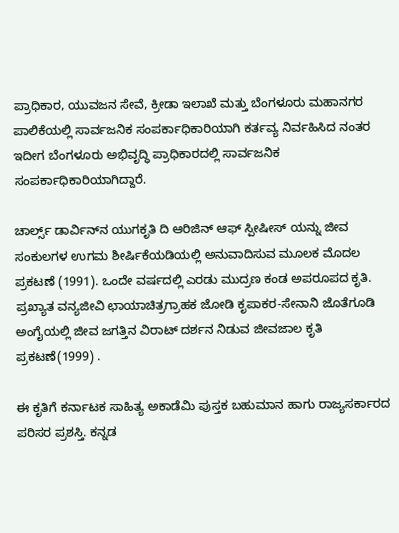ಪ್ರಾಧಿಕಾರ, ಯುವಜನ ಸೇವೆ, ಕ್ರೀಡಾ ಇಲಾಖೆ ಮತ್ತು ಬೆಂಗಳೂರು ಮಹಾನಗರ ಪಾಲಿಕೆಯಲ್ಲಿ ಸಾರ್ವಜನಿಕ ಸಂಪರ್ಕಾಧಿಕಾರಿಯಾಗಿ ಕರ್ತವ್ಯ ನಿರ್ವಹಿಸಿದ ನಂತರ ಇದೀಗ ಬೆಂಗಳೂರು ಅಭಿವೃದ್ಧಿ ಪ್ರಾಧಿಕಾರದಲ್ಲಿ ಸಾರ್ವಜನಿಕ ಸಂಪರ್ಕಾಧಿಕಾರಿಯಾಗಿದ್ದಾರೆ.

ಚಾರ್ಲ್ಸ್ ಡಾರ್ವಿನ್‌ನ ಯುಗಕೃತಿ ದಿ ಆರಿಜಿನ್ ಆಫ್ ಸ್ಪೀಷೀಸ್ ಯನ್ನು ಜೀವ ಸಂಕುಲಗಳ ಉಗಮ ಶೀರ್ಷಿಕೆಯಡಿಯಲ್ಲಿ ಅನುವಾದಿಸುವ ಮೂಲಕ ಮೊದಲ ಪ್ರಕಟಣೆ (1991). ಒಂದೇ ವರ್ಷದಲ್ಲಿ ಎರಡು ಮುದ್ರಣ ಕಂಡ ಅಪರೂಪದ ಕೃತಿ. ಪ್ರಖ್ಯಾತ ವನ್ಯಜೀವಿ ಛಾಯಾಚಿತ್ರಗ್ರಾಹಕ ಜೋಡಿ ಕೃಪಾಕರ-ಸೇನಾನಿ ಜೊತೆಗೂಡಿ ಅಂಗೈಯಲ್ಲಿ ಜೀವ ಜಗತ್ತಿನ ವಿರಾಟ್ ದರ್ಶನ ನಿಡುವ ಜೀವಜಾಲ ಕೃತಿ ಪ್ರಕಟಣೆ(1999) .

ಈ ಕೃತಿಗೆ ಕರ್ನಾಟಕ ಸಾಹಿತ್ಯ ಅಕಾಡೆಮಿ ಪುಸ್ತಕ ಬಹುಮಾನ ಹಾಗು ರಾಜ್ಯಸರ್ಕಾರದ ಪರಿಸರ ಪ್ರಶಸ್ತಿ. ಕನ್ನಡ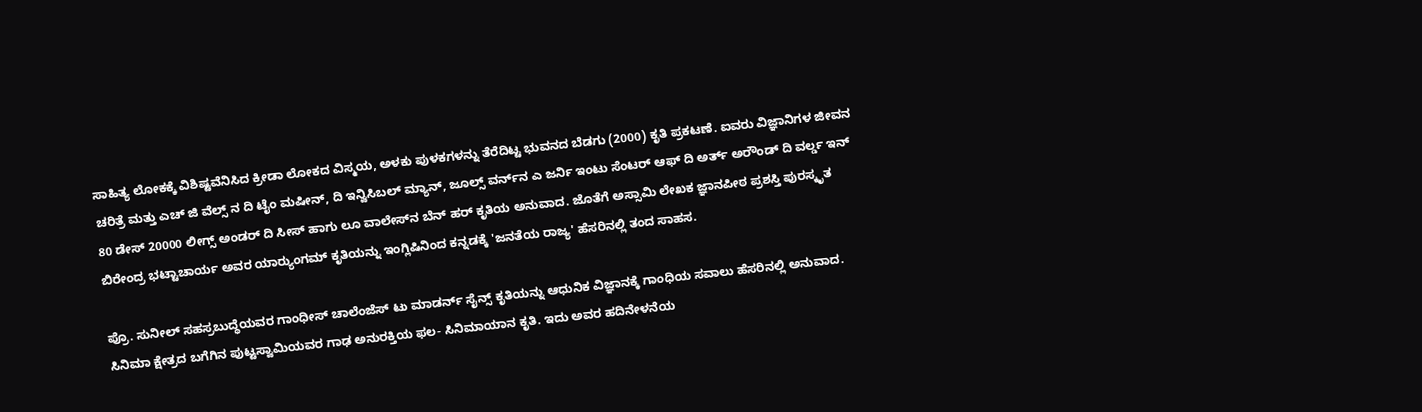ಸಾಹಿತ್ಯ ಲೋಕಕ್ಕೆ ವಿಶಿಷ್ಟವೆನಿಸಿದ ಕ್ರೀಡಾ ಲೋಕದ ವಿಸ್ಮಯ, ಅಳಕು ಪುಳಕಗಳನ್ನು ತೆರೆದಿಟ್ಟ ಭುವನದ ಬೆಡಗು (2000) ಕೃತಿ ಪ್ರಕಟಣೆ. ಐವರು ವಿಜ್ಞಾನಿಗಳ ಜೀವನ ಚರಿತ್ರೆ ಮತ್ತು ಎಚ್ ಜಿ ವೆಲ್ಸ್ ನ ದಿ ಟೈಂ ಮಷೀನ್, ದಿ ಇನ್ವಿಸಿಬಲ್ ಮ್ಯಾನ್, ಜೂಲ್ಸ್ ವರ್ನ್‌ನ ಎ ಜರ್ನಿ ಇಂಟು ಸೆಂಟರ್ ಆಫ್ ದಿ ಅರ್ತ್ ಅರೌಂಡ್ ದಿ ವರ್ಲ್ಡ ಇನ್ 80 ಡೇಸ್ 20000 ಲೀಗ್ಸ್ ಅಂಡರ್ ದಿ ಸೀಸ್ ಹಾಗು ಲೂ ವಾಲೇಸ್‌ನ ಬೆನ್ ಹರ್ ಕೃತಿಯ ಅನುವಾದ. ಜೊತೆಗೆ ಅಸ್ಸಾಮಿ ಲೇಖಕ ಜ್ಞಾನಪೀಠ ಪ್ರಶಸ್ತಿ ಪುರಸ್ಕೃತ ಬಿರೇಂದ್ರ ಭಟ್ಟಾಚಾರ್ಯ ಅವರ ಯಾರ್‍ಯುಂಗಮ್ ಕೃತಿಯನ್ನು ಇಂಗ್ಲಿಷಿನಿಂದ ಕನ್ನಡಕ್ಕೆ 'ಜನತೆಯ ರಾಜ್ಯ' ಹೆಸರಿನಲ್ಲಿ ತಂದ ಸಾಹಸ.

ಪ್ರೊ. ಸುನೀಲ್ ಸಹಸ್ರಬುದ್ಧೆಯವರ ಗಾಂಧೀಸ್ ಚಾಲೆಂಜೆಸ್ ಟು ಮಾಡರ್ನ್ ಸೈನ್ಸ್ ಕೃತಿಯನ್ನು ಆಧುನಿಕ ವಿಜ್ಞಾನಕ್ಕೆ ಗಾಂಧಿಯ ಸವಾಲು ಹೆಸರಿನಲ್ಲಿ ಅನುವಾದ. ಸಿನಿಮಾ ಕ್ಷೇತ್ರದ ಬಗೆಗಿನ ಪುಟ್ಟಸ್ವಾಮಿಯವರ ಗಾಢ ಅನುರಕ್ತಿಯ ಫಲ- ಸಿನಿಮಾಯಾನ ಕೃತಿ. ಇದು ಅವರ ಹದಿನೇಳನೆಯ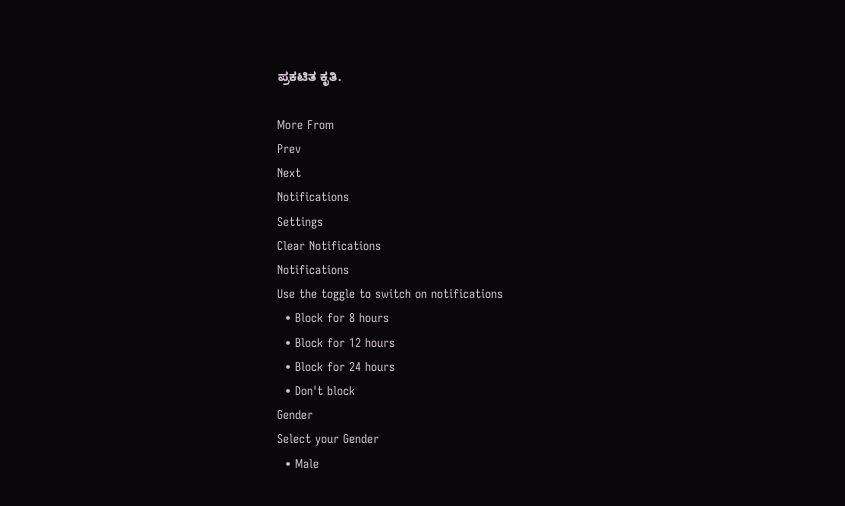ಪ್ರಕಟಿತ ಕೃತಿ.

More From
Prev
Next
Notifications
Settings
Clear Notifications
Notifications
Use the toggle to switch on notifications
  • Block for 8 hours
  • Block for 12 hours
  • Block for 24 hours
  • Don't block
Gender
Select your Gender
  • Male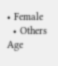• Female
  • Others
Age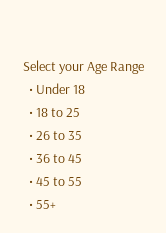Select your Age Range
  • Under 18
  • 18 to 25
  • 26 to 35
  • 36 to 45
  • 45 to 55
  • 55+